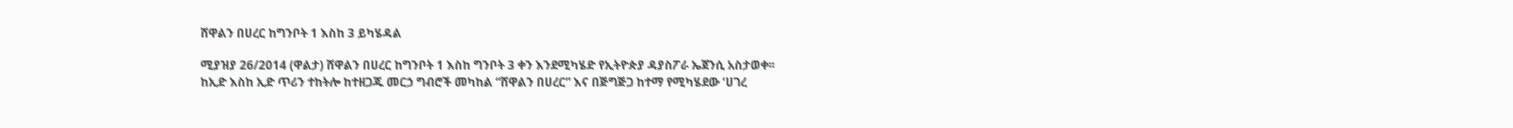ሸዋልን በሀረር ከግንቦት 1 እስከ 3 ይካሄዳል

ሚያዝያ 26/2014 (ዋልታ) ሸዋልን በሀረር ከግንቦት 1 እስከ ግንቦት 3 ቀን እንደሚካሄድ የኢትዮጵያ ዳያስፖራ ኤጀንሲ አስታወቀ፡፡
ከኢድ እስከ ኢድ ጥሪን ተከትሎ ከተዘጋጁ መርኃ ግብሮች መካከል “ሸዋልን በሀረር” እና በጅግጅጋ ከተማ የሚካሄደው ‘ሀገረ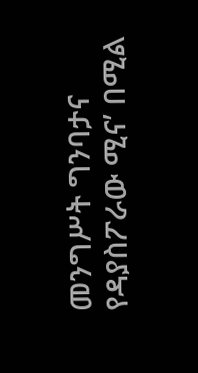መንግሥት ግንባታና የዳያስፖራው ሚና’ በሚል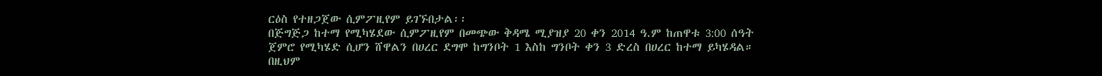ርዕስ የተዘጋጀው ሲምፖዚየም ይገኙበታል፡፡
በጅግጅጋ ከተማ የሚካሄደው ሲምፖዚየም በመጭው ቅዳሜ ሚያዝያ 20 ቀን 2014 ዓ.ም ከጠዋቱ 3:00 ሰዓት ጀምሮ የሚካሄድ ሲሆን ሸዋልን በሀረር ደግሞ ከግንቦት 1 እስከ ግንቦት ቀን 3 ድረስ በሀረር ከተማ ይካሄዳል።
በዚህም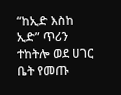“ከኢድ እስከ ኢድ” ጥሪን ተከትሎ ወደ ሀገር ቤት የመጡ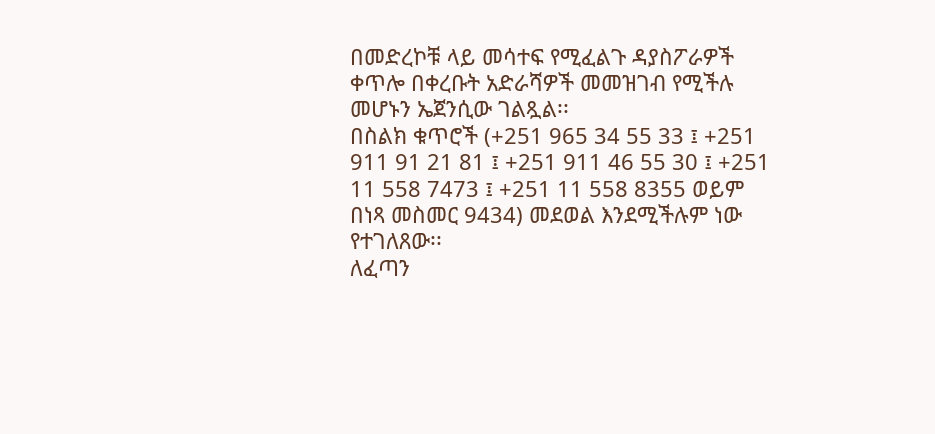በመድረኮቹ ላይ መሳተፍ የሚፈልጉ ዳያስፖራዎች ቀጥሎ በቀረቡት አድራሻዎች መመዝገብ የሚችሉ መሆኑን ኤጀንሲው ገልጿል፡፡
በስልክ ቁጥሮች (+251 965 34 55 33 ፤ +251 911 91 21 81 ፤ +251 911 46 55 30 ፤ +251 11 558 7473 ፤ +251 11 558 8355 ወይም በነጻ መስመር 9434) መደወል እንደሚችሉም ነው የተገለጸው፡፡
ለፈጣን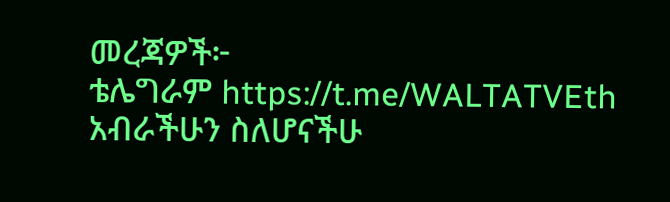መረጃዎች፦
ቴሌግራም https://t.me/WALTATVEth
አብራችሁን ስለሆናችሁ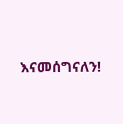እናመሰግናለን!